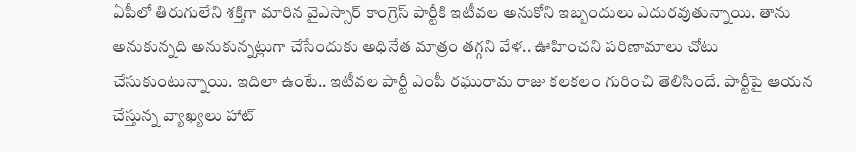ఏపీలో తిరుగులేని శక్తిగా మారిన వైఎస్సార్ కాంగ్రెస్ పార్టీకి ఇటీవల అనుకోని ఇబ్బందులు ఎదురవుతున్నాయి. తాను అనుకున్నది అనుకున్నట్లుగా చేసేందుకు అధినేత మాత్రం తగ్గని వేళ.. ఊహించని పరిణామాలు చోటు చేసుకుంటున్నాయి. ఇదిలా ఉంటే.. ఇటీవల పార్టీ ఎంపీ రఘురామ రాజు కలకలం గురించి తెలిసిందే. పార్టీపై ఆయన చేస్తున్న వ్యాఖ్యలు హాట్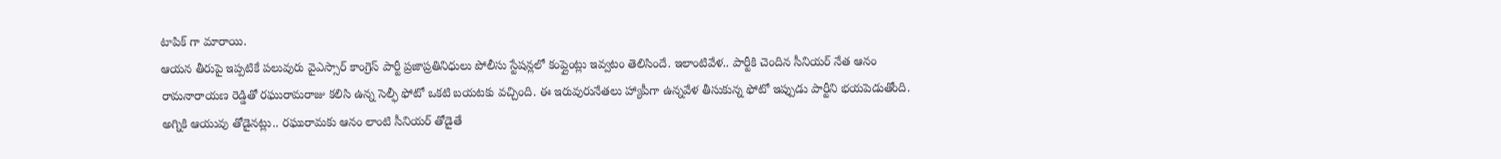టాపిక్ గా మారాయి.
ఆయన తీరుపై ఇప్పటికే పలువురు వైఎస్సార్ కాంగ్రెస్ పార్టీ ప్రజాప్రతినిధులు పోలీసు స్టేషన్లలో కంప్లైంట్లు ఇవ్వటం తెలిసిందే. ఇలాంటివేళ.. పార్టీకి చెందిన సీనియర్ నేత ఆనం రామనారాయణ రెడ్డితో రఘురామరాజు కలిసి ఉన్న సెల్ఫీ ఫోటో ఒకటి బయటకు వచ్చింది. ఈ ఇరువురునేతలు హ్యాపీగా ఉన్నవేళ తీసుకున్న ఫోటో ఇప్పుడు పార్టీని భయపెడుతోంది.
అగ్నికి ఆయువు తోడైనట్లు.. రఘురామకు ఆనం లాంటి సీనియర్ తోడైతే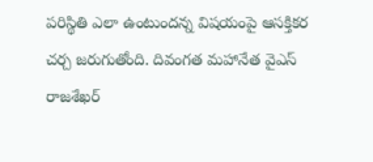పరిస్థితి ఎలా ఉంటుందన్న విషయంపై ఆసక్తికర చర్చ జరుగుతోంది. దివంగత మహానేత వైఎస్ రాజశేఖర్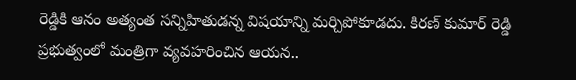రెడ్డికి ఆనం అత్యంత సన్నిహితుడన్న విషయాన్ని మర్చిపోకూడదు. కిరణ్ కుమార్ రెడ్డి ప్రభుత్వంలో మంత్రిగా వ్యవహరించిన ఆయన..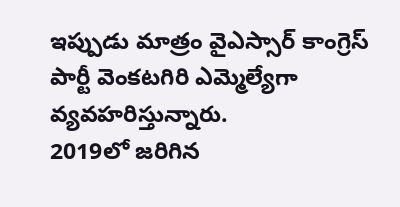ఇప్పుడు మాత్రం వైఎస్సార్ కాంగ్రెస్ పార్టీ వెంకటగిరి ఎమ్మెల్యేగా వ్యవహరిస్తున్నారు.
2019లో జరిగిన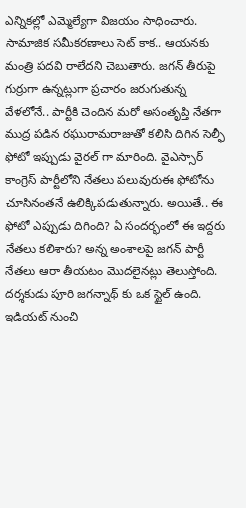ఎన్నికల్లో ఎమ్మెల్యేగా విజయం సాధించారు. సామాజిక సమీకరణాలు సెట్ కాక.. ఆయనకు మంత్రి పదవి రాలేదని చెబుతారు. జగన్ తీరుపై గుర్రుగా ఉన్నట్లుగా ప్రచారం జరుగుతున్న వేళలోనే.. పార్టీకి చెందిన మరో అసంతృప్తి నేతగా ముద్ర పడిన రఘురామరాజుతో కలిసి దిగిన సెల్ఫీ ఫోటో ఇప్పుడు వైరల్ గా మారింది. వైఎస్సార్ కాంగ్రెస్ పార్టీలోని నేతలు పలువురుఈ ఫోటోను చూసినంతనే ఉలిక్కిపడుతున్నారు. అయితే.. ఈ ఫోటో ఎప్పుడు దిగింది? ఏ సందర్భంలో ఈ ఇద్దరు నేతలు కలిశారు? అన్న అంశాలపై జగన్ పార్టీ నేతలు ఆరా తీయటం మొదలైనట్లు తెలుస్తోంది.
దర్శకుడు పూరి జగన్నాథ్ కు ఒక స్టైల్ ఉంది. ఇడియట్ నుంచి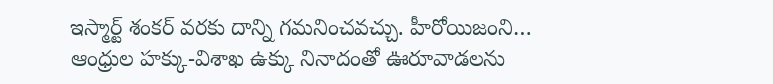ఇస్మార్ట్ శంకర్ వరకు దాన్ని గమనించవచ్చు. హీరోయిజంని…
ఆంధ్రుల హక్కు-విశాఖ ఉక్కు నినాదంతో ఊరూవాడలను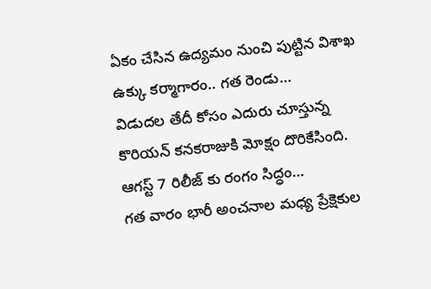ఏకం చేసిన ఉద్యమం నుంచి పుట్టిన విశాఖ ఉక్కు కర్మాగారం.. గత రెండు…
విడుదల తేదీ కోసం ఎదురు చూస్తున్న కొరియన్ కనకరాజుకి మోక్షం దొరికేసింది. ఆగస్ట్ 7 రిలీజ్ కు రంగం సిద్ధం…
గత వారం భారీ అంచనాల మధ్య ప్రేక్షెకుల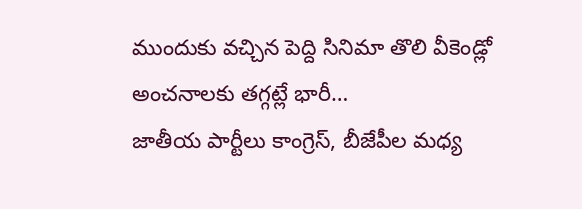ముందుకు వచ్చిన పెద్ది సినిమా తొలి వీకెండ్లో అంచనాలకు తగ్గట్లే భారీ…
జాతీయ పార్టీలు కాంగ్రెస్, బీజేపీల మధ్య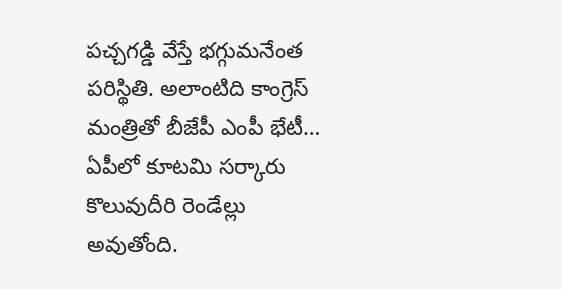పచ్చగడ్డి వేస్తే భగ్గుమనేంత పరిస్థితి. అలాంటిది కాంగ్రెస్ మంత్రితో బీజేపీ ఎంపీ భేటీ…
ఏపీలో కూటమి సర్కారు కొలువుదీరి రెండేల్లు అవుతోంది.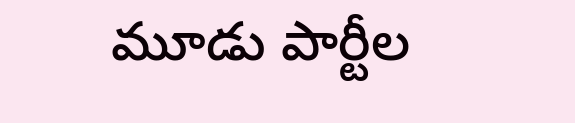మూడు పార్టీల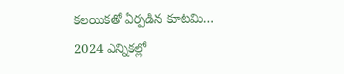కలయికతో ఏర్పడిన కూటమి… 2024 ఎన్నికల్లో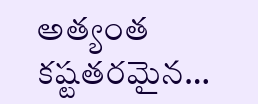అత్యంత కష్టతరమైన…